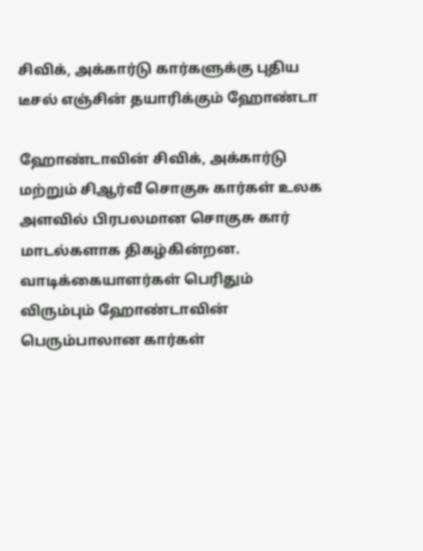சிவிக், அக்கார்டு கார்களுக்கு புதிய டீசல் எஞ்சின் தயாரிக்கும் ஹோண்டா

ஹோண்டாவின் சிவிக், அக்கார்டு மற்றும் சிஆர்வீ சொகுசு கார்கள் உலக அளவில் பிரபலமான சொகுசு கார் மாடல்களாக திகழ்கின்றன. வாடிக்கையாளர்கள் பெரிதும் விரும்பும் ஹோண்டாவின் பெரும்பாலான கார்கள்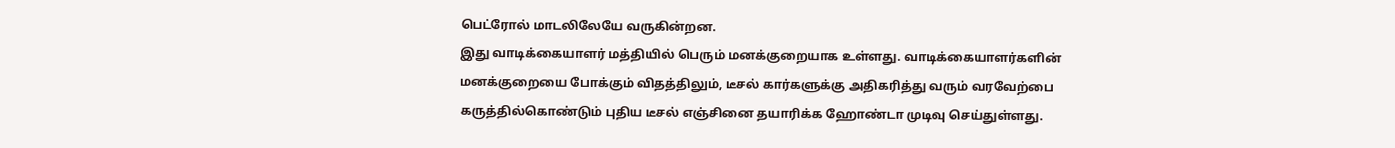பெட்ரோல் மாடலிலேயே வருகின்றன.
இது வாடிக்கையாளர் மத்தியில் பெரும் மனக்குறையாக உள்ளது. வாடிக்கையாளர்களின் மனக்குறையை போக்கும் விதத்திலும், டீசல் கார்களுக்கு அதிகரித்து வரும் வரவேற்பை கருத்தில்கொண்டும் புதிய டீசல் எஞ்சினை தயாரிக்க ஹோண்டா முடிவு செய்துள்ளது.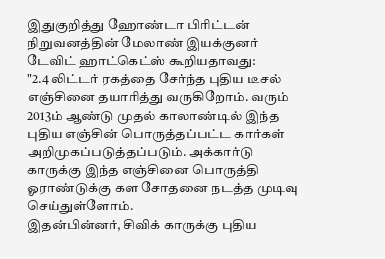இதுகுறித்து ஹோண்டா பிரிட்டன் நிறுவனத்தின் மேலாண் இயக்குனர் டேவிட் ஹாட்கெட்ஸ் கூறியதாவது:
"2.4 லிட்டர் ரகத்தை சேர்ந்த புதிய டீசல் எஞ்சினை தயாரித்து வருகிறோம். வரும் 2013ம் ஆண்டு முதல் காலாண்டில் இந்த புதிய எஞ்சின் பொருத்தப்பட்ட கார்கள் அறிமுகப்படுத்தப்படும். அக்கார்டு காருக்கு இந்த எஞ்சினை பொருத்தி ஓராண்டுக்கு கள சோதனை நடத்த முடிவு செய்துள்ளோம்.
இதன்பின்னர், சிவிக் காருக்கு புதிய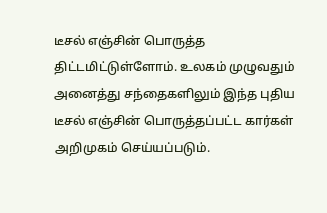டீசல் எஞ்சின் பொருத்த திட்டமிட்டுள்ளோம். உலகம் முழுவதும் அனைத்து சந்தைகளிலும் இந்த புதிய டீசல் எஞ்சின் பொருத்தப்பட்ட கார்கள் அறிமுகம் செய்யப்படும்.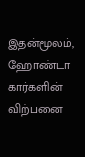இதன்மூலம், ஹோண்டா கார்களின் விற்பனை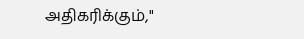அதிகரிக்கும்,"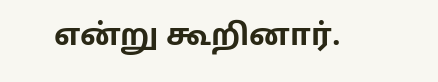என்று கூறினார்.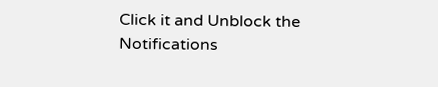Click it and Unblock the Notifications